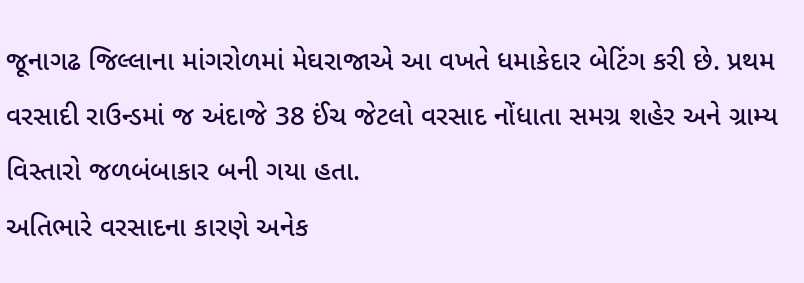જૂનાગઢ જિલ્લાના માંગરોળમાં મેઘરાજાએ આ વખતે ધમાકેદાર બેટિંગ કરી છે. પ્રથમ વરસાદી રાઉન્ડમાં જ અંદાજે 38 ઈંચ જેટલો વરસાદ નોંધાતા સમગ્ર શહેર અને ગ્રામ્ય વિસ્તારો જળબંબાકાર બની ગયા હતા.
અતિભારે વરસાદના કારણે અનેક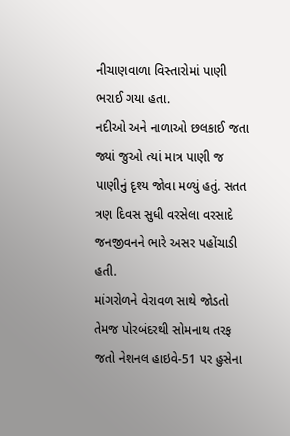નીચાણવાળા વિસ્તારોમાં પાણી ભરાઈ ગયા હતા.
નદીઓ અને નાળાઓ છલકાઈ જતા જ્યાં જુઓ ત્યાં માત્ર પાણી જ પાણીનું દૃશ્ય જોવા મળ્યું હતું. સતત ત્રણ દિવસ સુધી વરસેલા વરસાદે જનજીવનને ભારે અસર પહોંચાડી હતી.
માંગરોળને વેરાવળ સાથે જોડતો તેમજ પોરબંદરથી સોમનાથ તરફ જતો નેશનલ હાઇવે-51 પર હુસેના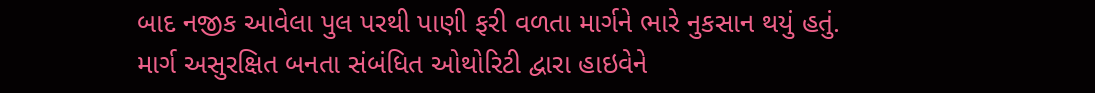બાદ નજીક આવેલા પુલ પરથી પાણી ફરી વળતા માર્ગને ભારે નુકસાન થયું હતું. માર્ગ અસુરક્ષિત બનતા સંબંધિત ઓથોરિટી દ્વારા હાઇવેને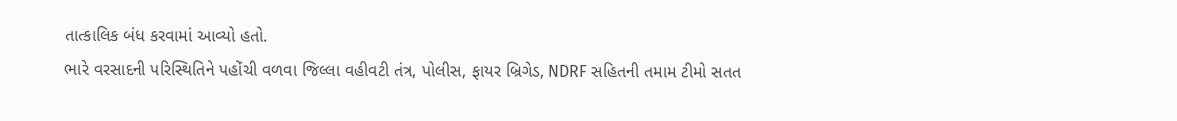તાત્કાલિક બંધ કરવામાં આવ્યો હતો.
ભારે વરસાદની પરિસ્થિતિને પહોંચી વળવા જિલ્લા વહીવટી તંત્ર, પોલીસ, ફાયર બ્રિગેડ, NDRF સહિતની તમામ ટીમો સતત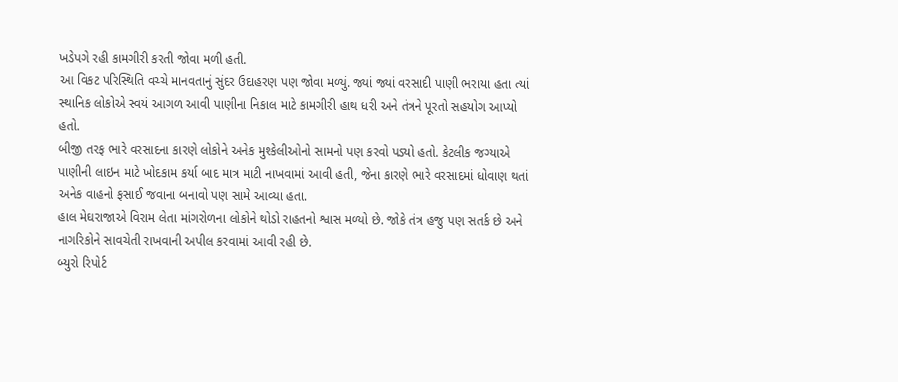ખડેપગે રહી કામગીરી કરતી જોવા મળી હતી.
આ વિકટ પરિસ્થિતિ વચ્ચે માનવતાનું સુંદર ઉદાહરણ પણ જોવા મળ્યું. જ્યાં જ્યાં વરસાદી પાણી ભરાયા હતા ત્યાં સ્થાનિક લોકોએ સ્વયં આગળ આવી પાણીના નિકાલ માટે કામગીરી હાથ ધરી અને તંત્રને પૂરતો સહયોગ આપ્યો હતો.
બીજી તરફ ભારે વરસાદના કારણે લોકોને અનેક મુશ્કેલીઓનો સામનો પણ કરવો પડ્યો હતો. કેટલીક જગ્યાએ પાણીની લાઇન માટે ખોદકામ કર્યા બાદ માત્ર માટી નાખવામાં આવી હતી, જેના કારણે ભારે વરસાદમાં ધોવાણ થતાં અનેક વાહનો ફસાઈ જવાના બનાવો પણ સામે આવ્યા હતા.
હાલ મેઘરાજાએ વિરામ લેતા માંગરોળના લોકોને થોડો રાહતનો શ્વાસ મળ્યો છે. જોકે તંત્ર હજુ પણ સતર્ક છે અને નાગરિકોને સાવચેતી રાખવાની અપીલ કરવામાં આવી રહી છે.
બ્યુરો રિપોર્ટ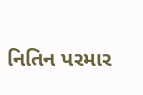નિતિન પરમાર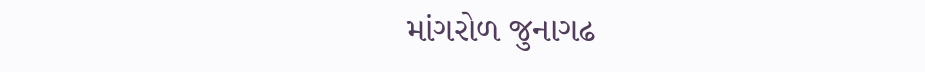માંગરોળ જુનાગઢ